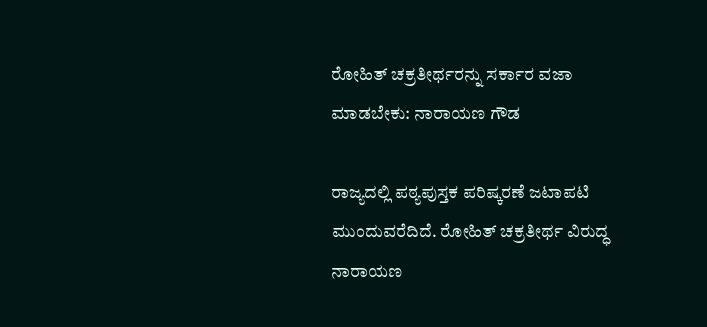ರೋಹಿತ್ ಚಕ್ರತೀರ್ಥರನ್ನು ಸರ್ಕಾರ ವಜಾ ಮಾಡಬೇಕು: ನಾರಾಯಣ ಗೌಡ

ರಾಜ್ಯದಲ್ಲಿ ಪಠ್ಯಪುಸ್ತಕ ಪರಿಷ್ಕರಣೆ ಜಟಾಪಟಿ ಮುಂದುವರೆದಿದೆ. ರೋಹಿತ್ ಚಕ್ರತೀರ್ಥ ವಿರುದ್ಧ ನಾರಾಯಣ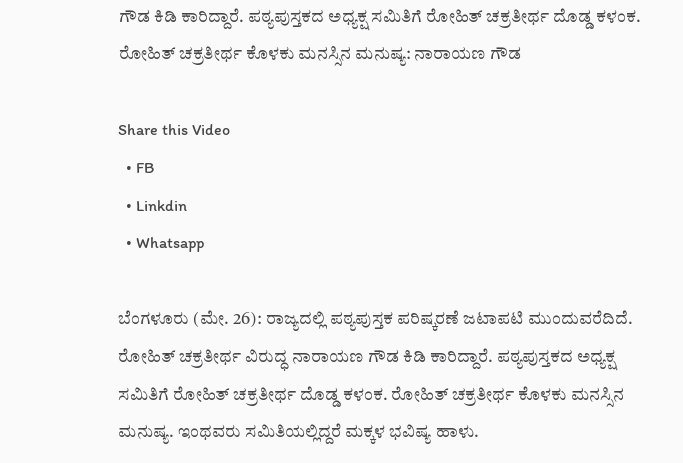ಗೌಡ ಕಿಡಿ ಕಾರಿದ್ದಾರೆ. ಪಠ್ಯಪುಸ್ತಕದ ಅಧ್ಯಕ್ಷ ಸಮಿತಿಗೆ ರೋಹಿತ್ ಚಕ್ರತೀರ್ಥ ದೊಡ್ಡ ಕಳಂಕ. ರೋಹಿತ್ ಚಕ್ರತೀರ್ಥ ಕೊಳಕು ಮನಸ್ಸಿನ ಮನುಷ್ಯ: ನಾರಾಯಣ ಗೌಡ

Share this Video
  • FB
  • Linkdin
  • Whatsapp

ಬೆಂಗಳೂರು (ಮೇ. 26): ರಾಜ್ಯದಲ್ಲಿ ಪಠ್ಯಪುಸ್ತಕ ಪರಿಷ್ಕರಣೆ ಜಟಾಪಟಿ ಮುಂದುವರೆದಿದೆ. ರೋಹಿತ್ ಚಕ್ರತೀರ್ಥ ವಿರುದ್ಧ ನಾರಾಯಣ ಗೌಡ ಕಿಡಿ ಕಾರಿದ್ದಾರೆ. ಪಠ್ಯಪುಸ್ತಕದ ಅಧ್ಯಕ್ಷ ಸಮಿತಿಗೆ ರೋಹಿತ್ ಚಕ್ರತೀರ್ಥ ದೊಡ್ಡ ಕಳಂಕ. ರೋಹಿತ್ ಚಕ್ರತೀರ್ಥ ಕೊಳಕು ಮನಸ್ಸಿನ ಮನುಷ್ಯ. ಇಂಥವರು ಸಮಿತಿಯಲ್ಲಿದ್ದರೆ ಮಕ್ಕಳ ಭವಿಷ್ಯ ಹಾಳು.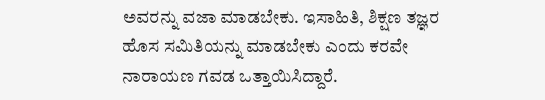ಅವರನ್ನು ವಜಾ ಮಾಡಬೇಕು. ಇಸಾಹಿತಿ, ಶಿಕ್ಷಣ ತಜ್ಞರ ಹೊಸ ಸಮಿತಿಯನ್ನು ಮಾಡಬೇಕು ಎಂದು ಕರವೇ ನಾರಾಯಣ ಗವಡ ಒತ್ತಾಯಿಸಿದ್ದಾರೆ.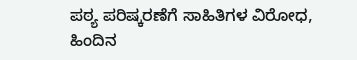ಪಠ್ಯ ಪರಿಷ್ಕರಣೆಗೆ ಸಾಹಿತಿಗಳ ವಿರೋಧ, ಹಿಂದಿನ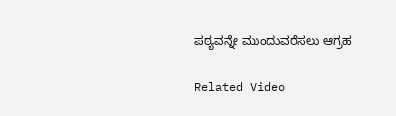ಪಠ್ಯವನ್ನೇ ಮುಂದುವರೆಸಲು ಆಗ್ರಹ

Related Video